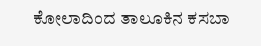ಕೋಲಾದಿಂದ ತಾಲೂಕಿನ ಕಸಬಾ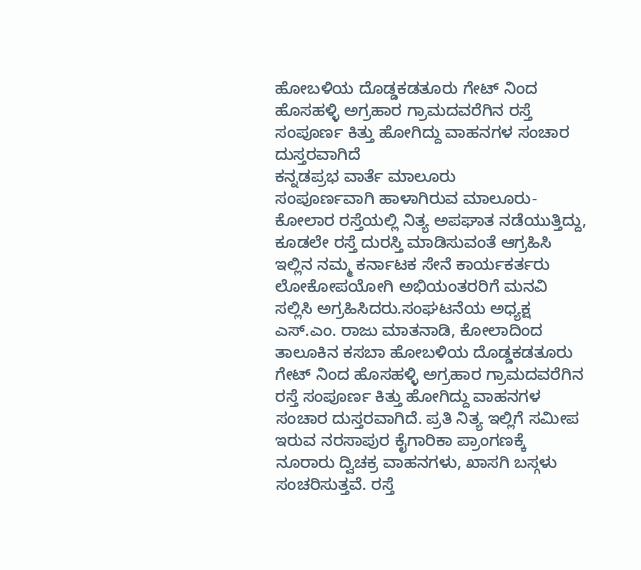ಹೋಬಳಿಯ ದೊಡ್ಡಕಡತೂರು ಗೇಟ್ ನಿಂದ ಹೊಸಹಳ್ಳಿ ಅಗ್ರಹಾರ ಗ್ರಾಮದವರೆಗಿನ ರಸ್ತೆ ಸಂಪೂರ್ಣ ಕಿತ್ತು ಹೋಗಿದ್ದು ವಾಹನಗಳ ಸಂಚಾರ ದುಸ್ತರವಾಗಿದೆ
ಕನ್ನಡಪ್ರಭ ವಾರ್ತೆ ಮಾಲೂರು
ಸಂಪೂರ್ಣವಾಗಿ ಹಾಳಾಗಿರುವ ಮಾಲೂರು- ಕೋಲಾರ ರಸ್ತೆಯಲ್ಲಿ ನಿತ್ಯ ಅಪಘಾತ ನಡೆಯುತ್ತಿದ್ದು, ಕೂಡಲೇ ರಸ್ತೆ ದುರಸ್ತಿ ಮಾಡಿಸುವಂತೆ ಆಗ್ರಹಿಸಿ ಇಲ್ಲಿನ ನಮ್ಮ ಕರ್ನಾಟಕ ಸೇನೆ ಕಾರ್ಯಕರ್ತರು ಲೋಕೋಪಯೋಗಿ ಅಭಿಯಂತರರಿಗೆ ಮನವಿ ಸಲ್ಲಿಸಿ ಅಗ್ರಹಿಸಿದರು.ಸಂಘಟನೆಯ ಅಧ್ಯಕ್ಷ ಎಸ್.ಎಂ. ರಾಜು ಮಾತನಾಡಿ, ಕೋಲಾದಿಂದ ತಾಲೂಕಿನ ಕಸಬಾ ಹೋಬಳಿಯ ದೊಡ್ಡಕಡತೂರು ಗೇಟ್ ನಿಂದ ಹೊಸಹಳ್ಳಿ ಅಗ್ರಹಾರ ಗ್ರಾಮದವರೆಗಿನ ರಸ್ತೆ ಸಂಪೂರ್ಣ ಕಿತ್ತು ಹೋಗಿದ್ದು ವಾಹನಗಳ ಸಂಚಾರ ದುಸ್ತರವಾಗಿದೆ. ಪ್ರತಿ ನಿತ್ಯ ಇಲ್ಲಿಗೆ ಸಮೀಪ ಇರುವ ನರಸಾಪುರ ಕೈಗಾರಿಕಾ ಪ್ರಾಂಗಣಕ್ಕೆ ನೂರಾರು ದ್ವಿಚಕ್ರ ವಾಹನಗಳು, ಖಾಸಗಿ ಬಸ್ಗಳು ಸಂಚರಿಸುತ್ತವೆ. ರಸ್ತೆ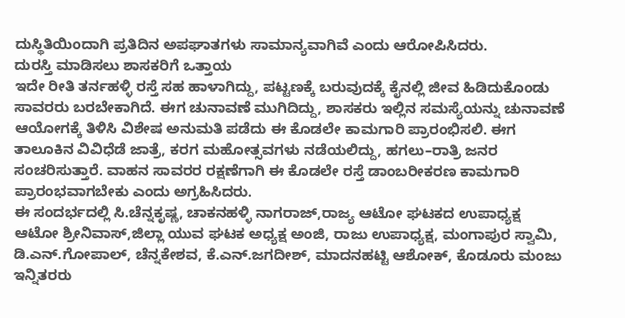ದುಸ್ಥಿತಿಯಿಂದಾಗಿ ಪ್ರತಿದಿನ ಅಪಘಾತಗಳು ಸಾಮಾನ್ಯವಾಗಿವೆ ಎಂದು ಆರೋಪಿಸಿದರು.
ದುರಸ್ತಿ ಮಾಡಿಸಲು ಶಾಸಕರಿಗೆ ಒತ್ತಾಯ
ಇದೇ ರೀತಿ ತರ್ನಹಳ್ಳಿ ರಸ್ತೆ ಸಹ ಹಾಳಾಗಿದ್ದು, ಪಟ್ಟಣಕ್ಕೆ ಬರುವುದಕ್ಕೆ ಕೈನಲ್ಲಿ ಜೀವ ಹಿಡಿದುಕೊಂಡು ಸಾವರರು ಬರಬೇಕಾಗಿದೆ. ಈಗ ಚುನಾವಣೆ ಮುಗಿದಿದ್ದು, ಶಾಸಕರು ಇಲ್ಲಿನ ಸಮಸ್ಯೆಯನ್ನು ಚುನಾವಣೆ ಆಯೋಗಕ್ಕೆ ತಿಳಿಸಿ ವಿಶೇಷ ಅನುಮತಿ ಪಡೆದು ಈ ಕೊಡಲೇ ಕಾಮಗಾರಿ ಪ್ರಾರಂಭಿಸಲಿ. ಈಗ ತಾಲೂಕಿನ ವಿವಿಧೆಡೆ ಜಾತ್ರೆ, ಕರಗ ಮಹೋತ್ಸವಗಳು ನಡೆಯಲಿದ್ದು, ಹಗಲು–ರಾತ್ರಿ ಜನರ ಸಂಚರಿಸುತ್ತಾರೆ. ವಾಹನ ಸಾವರರ ರಕ್ಷಣೆಗಾಗಿ ಈ ಕೊಡಲೇ ರಸ್ತೆ ಡಾಂಬರೀಕರಣ ಕಾಮಗಾರಿ ಪ್ರಾರಂಭವಾಗಬೇಕು ಎಂದು ಅಗ್ರಹಿಸಿದರು.
ಈ ಸಂದರ್ಭದಲ್ಲಿ ಸಿ.ಚೆನ್ನಕೃಷ್ಣ, ಚಾಕನಹಳ್ಳಿ ನಾಗರಾಜ್,ರಾಜ್ಯ ಆಟೋ ಘಟಕದ ಉಪಾಧ್ಯಕ್ಷ ಆಟೋ ಶ್ರೀನಿವಾಸ್,ಜಿಲ್ಲಾ ಯುವ ಘಟಕ ಅಧ್ಯಕ್ಷ ಅಂಜಿ, ರಾಜು ಉಪಾಧ್ಯಕ್ಷ, ಮಂಗಾಪುರ ಸ್ವಾಮಿ, ಡಿ.ಎನ್.ಗೋಪಾಲ್, ಚೆನ್ನಕೇಶವ, ಕೆ.ಎನ್.ಜಗದೀಶ್, ಮಾದನಹಟ್ಟಿ ಆಶೋಕ್, ಕೊಡೂರು ಮಂಜು ಇನ್ನಿತರರು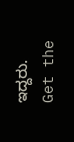ಇದ್ದರು.
Get the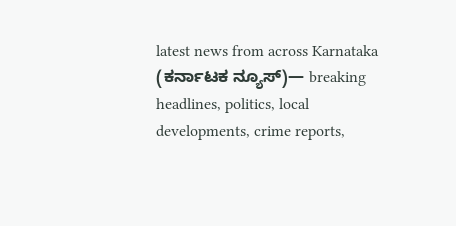latest news from across Karnataka (ಕರ್ನಾಟಕ ನ್ಯೂಸ್)— breaking headlines, politics, local developments, crime reports,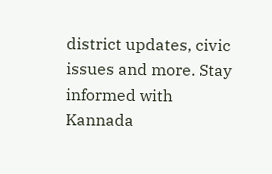district updates, civic issues and more. Stay informed with Kannada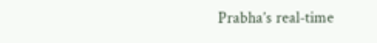Prabha’s real‑time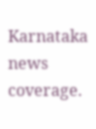Karnataka news coverage.